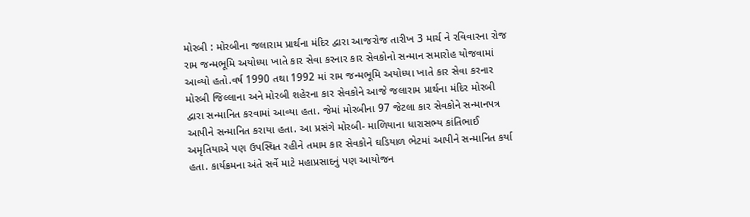મોરબી : મોરબીના જલારામ પ્રાર્થના મંદિર દ્વારા આજરોજ તારીખ 3 માર્ચ ને રવિવારના રોજ રામ જન્મભૂમિ અયોધ્યા ખાતે કાર સેવા કરનાર કાર સેવકોનો સન્માન સમારોહ યોજવામાં આવ્યો હતો.વર્ષ 1990 તથા 1992 માં રામ જન્મભૂમિ અયોધ્યા ખાતે કાર સેવા કરનાર મોરબી જિલ્લાના અને મોરબી શહેરના કાર સેવકોને આજે જલારામ પ્રાર્થના મંદિર મોરબી દ્વારા સન્માનિત કરવામાં આવ્યા હતા. જેમાં મોરબીના 97 જેટલા કાર સેવકોને સન્માનપત્ર આપીને સન્માનિત કરાયા હતા. આ પ્રસંગે મોરબી- માળિયાના ધારાસભ્ય કાંતિભાઈ અમૃતિયાએ પણ ઉપસ્થિત રહીને તમામ કાર સેવકોને ઘડિયાળ ભેટમાં આપીને સન્માનિત કર્યા હતા. કાર્યક્રમના અંતે સર્વે માટે મહાપ્રસાદનું પણ આયોજન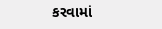કરવામાં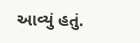આવ્યું હતું.